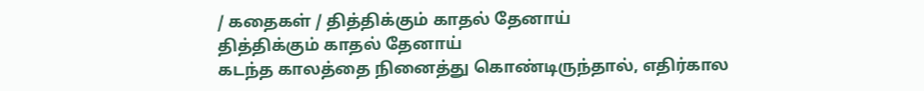/ கதைகள் / தித்திக்கும் காதல் தேனாய்
தித்திக்கும் காதல் தேனாய்
கடந்த காலத்தை நினைத்து கொண்டிருந்தால், எதிர்கால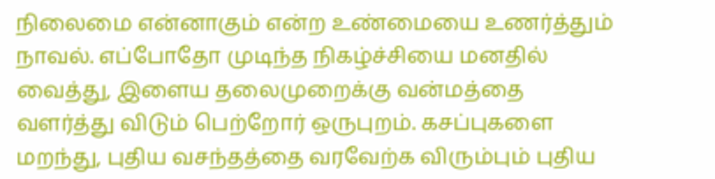நிலைமை என்னாகும் என்ற உண்மையை உணர்த்தும் நாவல். எப்போதோ முடிந்த நிகழ்ச்சியை மனதில் வைத்து, இளைய தலைமுறைக்கு வன்மத்தை வளர்த்து விடும் பெற்றோர் ஒருபுறம். கசப்புகளை மறந்து, புதிய வசந்தத்தை வரவேற்க விரும்பும் புதிய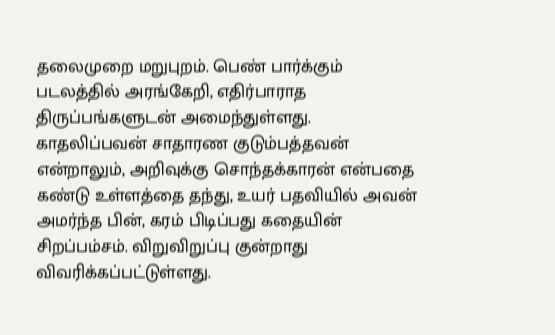தலைமுறை மறுபுறம். பெண் பார்க்கும் படலத்தில் அரங்கேறி, எதிர்பாராத திருப்பங்களுடன் அமைந்துள்ளது. காதலிப்பவன் சாதாரண குடும்பத்தவன் என்றாலும், அறிவுக்கு சொந்தக்காரன் என்பதை கண்டு உள்ளத்தை தந்து, உயர் பதவியில் அவன் அமர்ந்த பின், கரம் பிடிப்பது கதையின் சிறப்பம்சம். விறுவிறுப்பு குன்றாது விவரிக்கப்பட்டுள்ளது.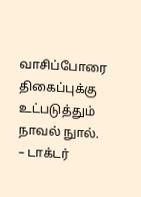வாசிப்போரை திகைப்புக்கு உட்படுத்தும் நாவல் நுால். – டாக்டர்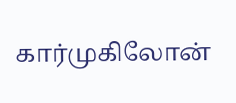கார்முகிலோன்